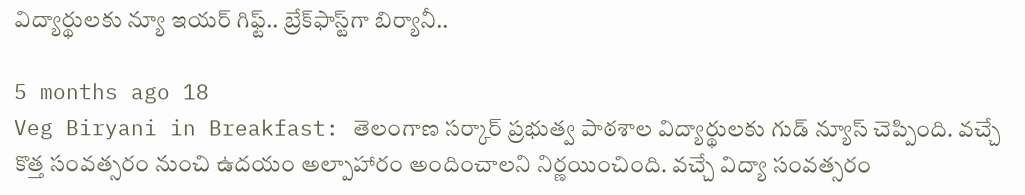విద్యార్థులకు న్యూ ఇయర్ గిఫ్ట్.. బ్రేక్‌ఫాస్ట్‌గా బిర్యానీ..

5 months ago 18
Veg Biryani in Breakfast: తెలంగాణ సర్కార్ ప్రభుత్వ పాఠశాల విద్యార్థులకు గుడ్ న్యూస్ చెప్పింది. వచ్చే కొత్త సంవత్సరం నుంచి ఉదయం అల్పాహారం అందించాలని నిర్ణయించింది. వచ్చే విద్యా సంవత్సరం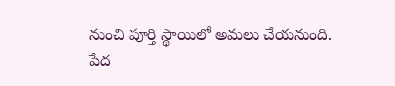నుంచి పూర్తి స్థాయిలో అమలు చేయనుంది. పేద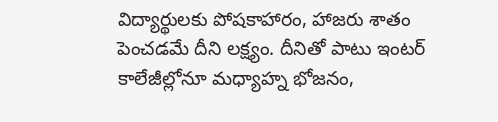విద్యార్థులకు పోషకాహారం, హాజరు శాతం పెంచడమే దీని లక్ష్యం. దీనితో పాటు ఇంటర్ కాలేజీల్లోనూ మధ్యాహ్న భోజనం,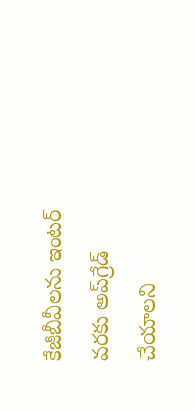కేజీబీవీలను ఇంటర్ వరకు అప్‌గ్రేడ్ చేయాలని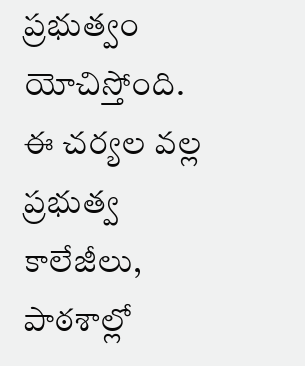ప్రభుత్వం యోచిస్తోంది. ఈ చర్యల వల్ల ప్రభుత్వ కాలేజీలు, పాఠశాల్లో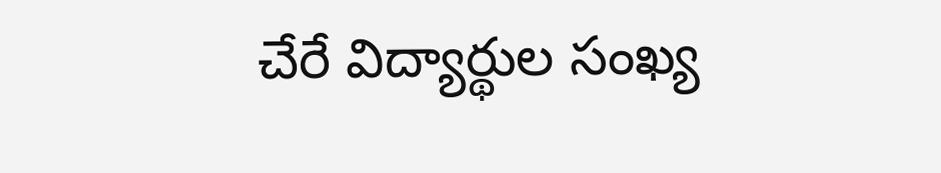చేరే విద్యార్థుల సంఖ్య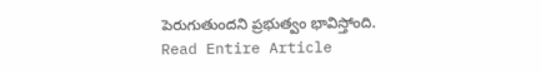పెరుగుతుందని ప్రభుత్వం భావిస్తోంది.
Read Entire Article